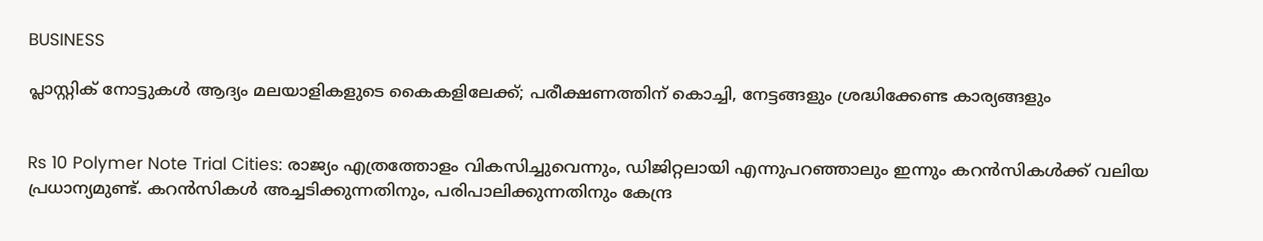BUSINESS

പ്ലാസ്റ്റിക് നോട്ടുകള്‍ ആദ്യം മലയാളികളുടെ കൈകളിലേക്ക്; പരീക്ഷണത്തിന് കൊച്ചി, നേട്ടങ്ങളും ശ്രദ്ധിക്കേണ്ട കാര്യങ്ങളും


Rs 10 Polymer Note Trial Cities: രാജ്യം എത്രത്തോളം വികസിച്ചുവെന്നും, ഡിജിറ്റലായി എന്നുപറഞ്ഞാലും ഇന്നും കറന്‍സികള്‍ക്ക് വലിയ പ്രധാന്യമുണ്ട്. കറന്‍സികള്‍ അച്ചടിക്കുന്നതിനും, പരിപാലിക്കുന്നതിനും കേന്ദ്ര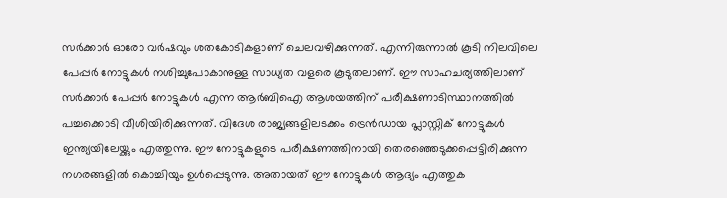സര്‍ക്കാര്‍ ഓരോ വര്‍ഷവും ശതകോടികളാണ് ചെലവഴിക്കുന്നത്. എന്നിരുന്നാല്‍ കൂടി നിലവിലെ പേപ്പര്‍ നോട്ടുകള്‍ നശിച്ചുപോകാനുള്ള സാധ്യത വളരെ കൂടുതലാണ്. ഈ സാഹചര്യത്തിലാണ് സര്‍ക്കാര്‍ പേപ്പര്‍ നോട്ടുകള്‍ എന്ന ആര്‍ബിഐ ആശയത്തിന് പരീക്ഷണാടിസ്ഥാനത്തില്‍ പച്ചക്കൊടി വീശിയിരിക്കുന്നത്. വിദേശ രാജ്യങ്ങളിലടക്കം ട്രെന്‍ഡായ പ്ലാസ്റ്റിക് നോട്ടുകള്‍ ഇന്ത്യയിലേയ്ക്കും എത്തുന്നു. ഈ നോട്ടുകളുടെ പരീക്ഷണത്തിനായി തെരഞ്ഞെടുക്കപ്പെട്ടിരിക്കുന്ന നഗരങ്ങളില്‍ കൊച്ചിയും ഉള്‍പ്പെടുന്നു. അതായത് ഈ നോട്ടുകള്‍ ആദ്യം എത്തുക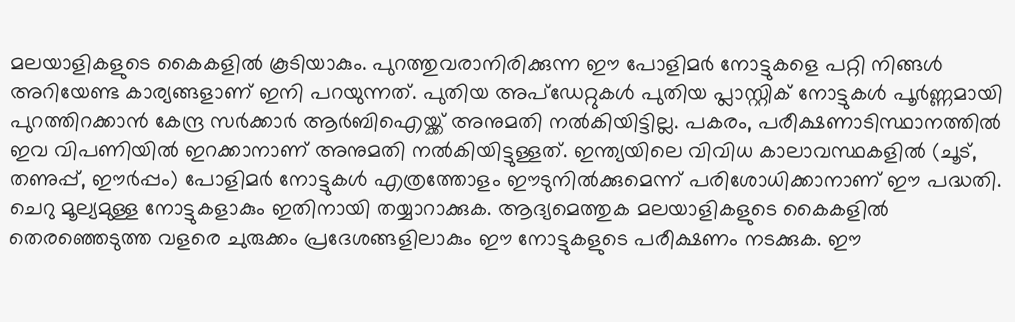മലയാളികളുടെ കൈകളില്‍ കൂടിയാകും. പുറത്തുവരാനിരിക്കുന്ന ഈ പോളിമര്‍ നോട്ടുകളെ പറ്റി നിങ്ങള്‍ അറിയേണ്ട കാര്യങ്ങളാണ് ഇനി പറയുന്നത്. പുതിയ അപ്‌ഡേറ്റുകള്‍ പുതിയ പ്ലാസ്റ്റിക് നോട്ടുകള്‍ പൂര്‍ണ്ണമായി പുറത്തിറക്കാന്‍ കേന്ദ്ര സര്‍ക്കാര്‍ ആര്‍ബിഐയ്ക്ക് അനുമതി നല്‍കിയിട്ടില്ല. പകരം, പരീക്ഷണാടിസ്ഥാനത്തില്‍ ഇവ വിപണിയില്‍ ഇറക്കാനാണ് അനുമതി നല്‍കിയിട്ടുള്ളത്. ഇന്ത്യയിലെ വിവിധ കാലാവസ്ഥകളില്‍ (ചൂട്, തണുപ്പ്, ഈര്‍പ്പം) പോളിമര്‍ നോട്ടുകള്‍ എത്രത്തോളം ഈടുനില്‍ക്കുമെന്ന് പരിശോധിക്കാനാണ് ഈ പദ്ധതി. ചെറു മൂല്യമുള്ള നോട്ടുകളാകും ഇതിനായി തയ്യാറാക്കുക. ആദ്യമെത്തുക മലയാളികളുടെ കൈകളില്‍ തെരഞ്ഞെടുത്ത വളരെ ചുരുക്കം പ്രദേശങ്ങളിലാകും ഈ നോട്ടുകളുടെ പരീക്ഷണം നടക്കുക. ഈ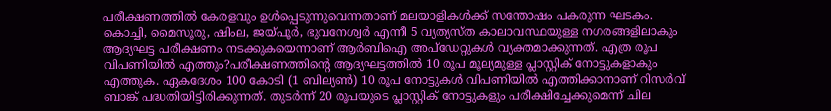പരീക്ഷണത്തില്‍ കേരളവും ഉള്‍പ്പെടുന്നുവെന്നതാണ് മലയാളികള്‍ക്ക് സന്തോഷം പകരുന്ന ഘടകം. കൊച്ചി, മൈസൂരു, ഷിംല, ജയ്പൂര്‍, ഭുവനേശ്വര്‍ എന്നീ 5 വ്യത്യസ്ത കാലാവസ്ഥയുള്ള നഗരങ്ങളിലാകും ആദ്യഘട്ട പരീക്ഷണം നടക്കുകയെന്നാണ് ആര്‍ബിഐ അപ്‌ഡേറ്റുകള്‍ വ്യക്തമാക്കുന്നത്. എത്ര രൂപ വിപണിയില്‍ എത്തും?പരീക്ഷണത്തിന്റെ ആദ്യഘട്ടത്തില്‍ 10 രൂപ മൂല്യമുള്ള പ്ലാസ്റ്റിക് നോട്ടുകളാകും എത്തുക. ഏകദേശം 100 കോടി (1 ബില്യണ്‍) 10 രൂപ നോട്ടുകള്‍ വിപണിയില്‍ എത്തിക്കാനാണ് റിസര്‍വ് ബാങ്ക് പദ്ധതിയിട്ടിരിക്കുന്നത്. തുടര്‍ന്ന് 20 രൂപയുടെ പ്ലാസ്റ്റിക് നോട്ടുകളും പരീക്ഷിച്ചേക്കുമെന്ന് ചില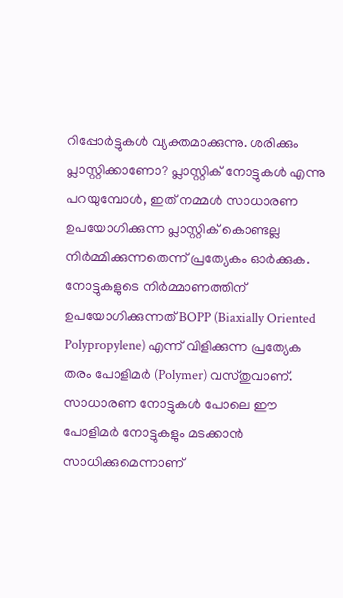റിപ്പോര്‍ട്ടുകള്‍ വ്യക്തമാക്കുന്നു. ശരിക്കും പ്ലാസ്റ്റിക്കാണോ? പ്ലാസ്റ്റിക് നോട്ടുകള്‍ എന്നു പറയുമ്പോള്‍, ഇത് നമ്മള്‍ സാധാരണ ഉപയോഗിക്കുന്ന പ്ലാസ്റ്റിക് കൊണ്ടല്ല നിര്‍മ്മിക്കുന്നതെന്ന് പ്രത്യേകം ഓര്‍ക്കുക. നോട്ടുകളുടെ നിര്‍മ്മാണത്തിന് ഉപയോഗിക്കുന്നത് BOPP (Biaxially Oriented Polypropylene) എന്ന് വിളിക്കുന്ന പ്രത്യേക തരം പോളിമര്‍ (Polymer) വസ്തുവാണ്. സാധാരണ നോട്ടുകള്‍ പോലെ ഈ പോളിമര്‍ നോട്ടുകളും മടക്കാന്‍ സാധിക്കുമെന്നാണ്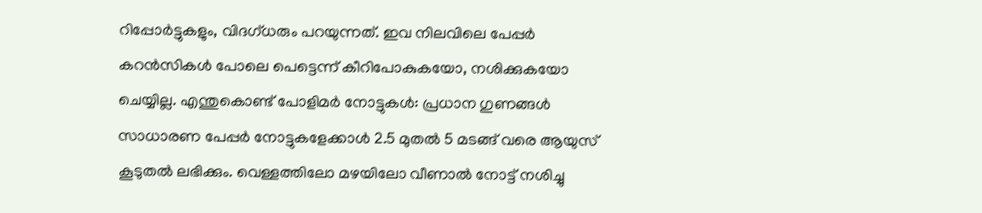റിപ്പോര്‍ട്ടുകളും, വിദഗ്ധരും പറയുന്നത്. ഇവ നിലവിലെ പേപ്പര്‍ കറന്‍സികള്‍ പോലെ പെട്ടെന്ന് കീറിപോകുകയോ, നശിക്കുകയോ ചെയ്യില്ല. എന്തുകൊണ്ട് പോളിമര്‍ നോട്ടുകള്‍: പ്രധാന ഗുണങ്ങള്‍ സാധാരണ പേപ്പര്‍ നോട്ടുകളേക്കാള്‍ 2.5 മുതല്‍ 5 മടങ്ങ് വരെ ആയുസ് കൂടുതല്‍ ലഭിക്കും. വെള്ളത്തിലോ മഴയിലോ വീണാല്‍ നോട്ട് നശിച്ചു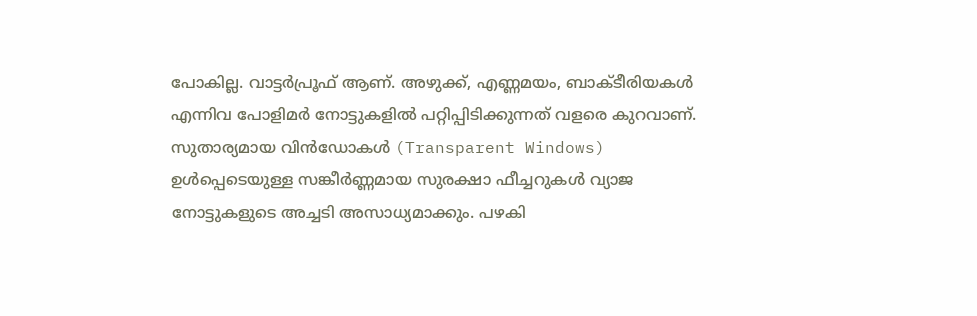പോകില്ല. വാട്ടര്‍പ്രൂഫ് ആണ്. അഴുക്ക്, എണ്ണമയം, ബാക്ടീരിയകള്‍ എന്നിവ പോളിമര്‍ നോട്ടുകളില്‍ പറ്റിപ്പിടിക്കുന്നത് വളരെ കുറവാണ്. സുതാര്യമായ വിന്‍ഡോകള്‍ (Transparent Windows) ഉള്‍പ്പെടെയുള്ള സങ്കീര്‍ണ്ണമായ സുരക്ഷാ ഫീച്ചറുകള്‍ വ്യാജ നോട്ടുകളുടെ അച്ചടി അസാധ്യമാക്കും. പഴകി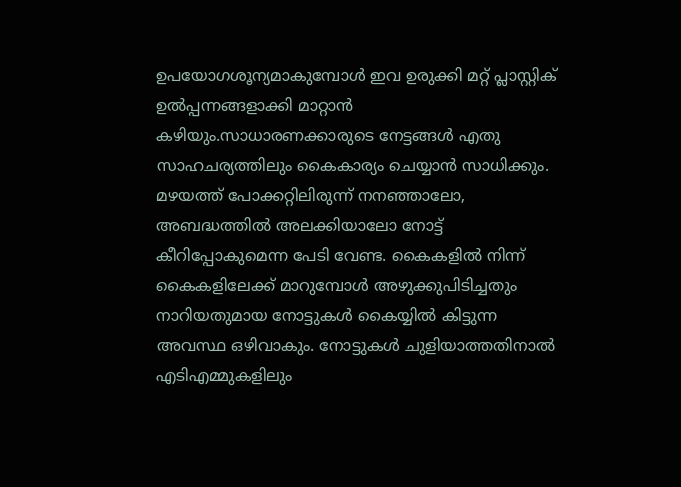ഉപയോഗശൂന്യമാകുമ്പോള്‍ ഇവ ഉരുക്കി മറ്റ് പ്ലാസ്റ്റിക് ഉല്‍പ്പന്നങ്ങളാക്കി മാറ്റാന്‍ കഴിയും.സാധാരണക്കാരുടെ നേട്ടങ്ങള്‍ എതു സാഹചര്യത്തിലും കൈകാര്യം ചെയ്യാന്‍ സാധിക്കും. മഴയത്ത് പോക്കറ്റിലിരുന്ന് നനഞ്ഞാലോ, അബദ്ധത്തില്‍ അലക്കിയാലോ നോട്ട് കീറിപ്പോകുമെന്ന പേടി വേണ്ട. കൈകളില്‍ നിന്ന് കൈകളിലേക്ക് മാറുമ്പോള്‍ അഴുക്കുപിടിച്ചതും നാറിയതുമായ നോട്ടുകള്‍ കൈയ്യില്‍ കിട്ടുന്ന അവസ്ഥ ഒഴിവാകും. നോട്ടുകള്‍ ചുളിയാത്തതിനാല്‍ എടിഎമ്മുകളിലും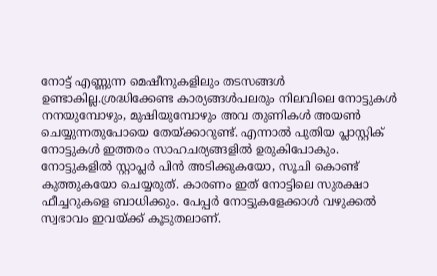നോട്ട് എണ്ണുന്ന മെഷീനുകളിലും തടസങ്ങള്‍ ഉണ്ടാകില്ല.ശ്രദ്ധിക്കേണ്ട കാര്യങ്ങള്‍പലരും നിലവിലെ നോട്ടുകള്‍ നനയുമ്പോഴും, മുഷിയുമ്പോഴും അവ തുണികള്‍ അയണ്‍ ചെയ്യുന്നതുപോയെ തേയ്ക്കാറുണ്ട്. എന്നാല്‍ പുതിയ പ്ലാസ്റ്റിക് നോട്ടുകള്‍ ഇത്തരം സാഹചര്യങ്ങളില്‍ ഉരുകിപോകും. നോട്ടുകളില്‍ സ്റ്റാപ്ലര്‍ പിന്‍ അടിക്കുകയോ, സൂചി കൊണ്ട് കുത്തുകയോ ചെയ്യരുത്. കാരണം ഇത് നോട്ടിലെ സുരക്ഷാ ഫീച്ചറുകളെ ബാധിക്കും. പേപ്പര്‍ നോട്ടുകളേക്കാള്‍ വഴുക്കല്‍ സ്വഭാവം ഇവയ്ക്ക് കൂടുതലാണ്.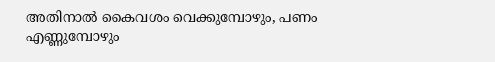അതിനാല്‍ കൈവശം വെക്കുമ്പോഴും, പണം എണ്ണുമ്പോഴും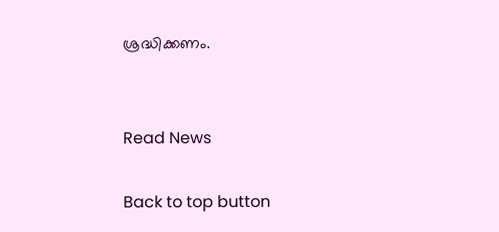ശ്രദ്ധിക്കണം.


Read News

Back to top button